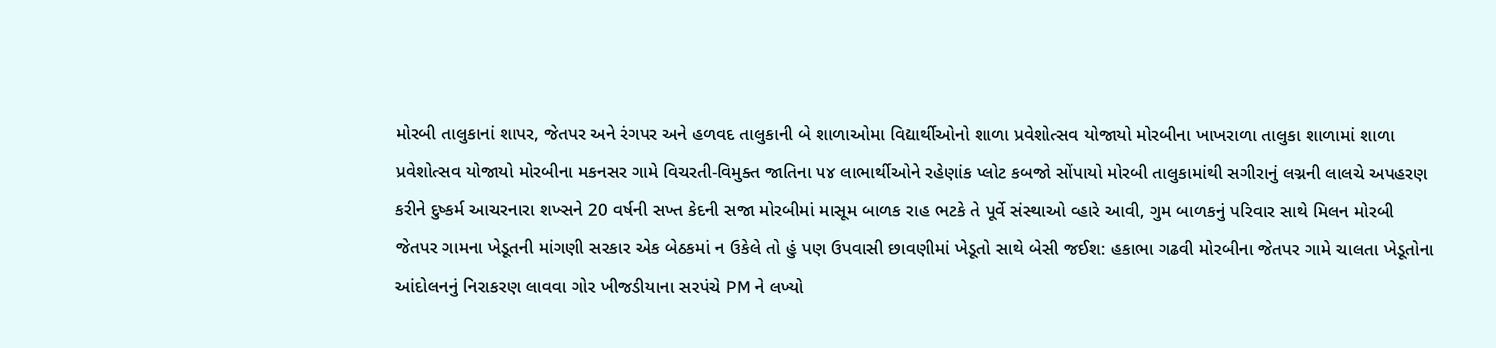મોરબી તાલુકાનાં શાપર, જેતપર અને રંગપર અને હળવદ તાલુકાની બે શાળાઓમા વિદ્યાર્થીઓનો શાળા પ્રવેશોત્સવ યોજાયો મોરબીના ખાખરાળા તાલુકા શાળામાં શાળા પ્રવેશોત્સવ યોજાયો મોરબીના મકનસર ગામે વિચરતી-વિમુક્ત જાતિના ૫૪ લાભાર્થીઓને રહેણાંક પ્લોટ કબજો સોંપાયો મોરબી તાલુકામાંથી સગીરાનું લગ્નની લાલચે અપહરણ કરીને દુષ્કર્મ આચરનારા શખ્સને 20 વર્ષની સખ્ત કેદની સજા મોરબીમાં માસૂમ બાળક રાહ ભટકે તે પૂર્વે સંસ્થાઓ વ્હારે આવી, ગુમ બાળકનું પરિવાર સાથે મિલન મોરબી જેતપર ગામના ખેડૂતની માંગણી સરકાર એક બેઠકમાં ન ઉકેલે તો હું પણ ઉપવાસી છાવણીમાં ખેડૂતો સાથે બેસી જઈશ: હકાભા ગઢવી મોરબીના જેતપર ગામે ચાલતા ખેડૂતોના આંદોલનનું નિરાકરણ લાવવા ગોર ખીજડીયાના સરપંચે PM ને લખ્યો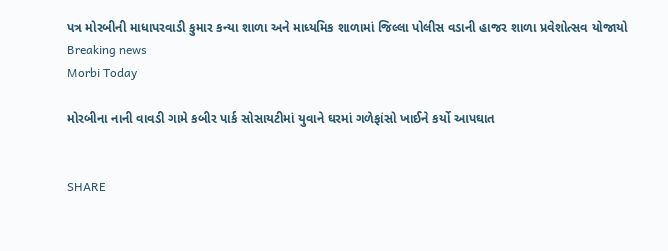પત્ર મોરબીની માધાપરવાડી કુમાર કન્યા શાળા અને માધ્યમિક શાળામાં જિલ્લા પોલીસ વડાની હાજર શાળા પ્રવેશોત્સવ યોજાયો
Breaking news
Morbi Today

મોરબીના નાની વાવડી ગામે કબીર પાર્ક સોસાયટીમાં યુવાને ઘરમાં ગળેફાંસો ખાઈને કર્યો આપઘાત


SHARE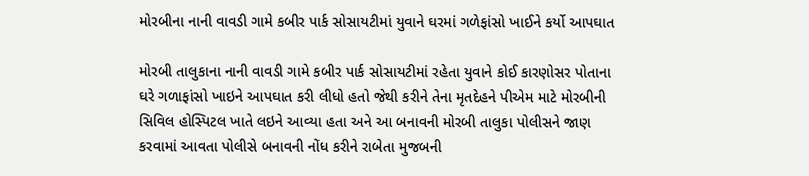મોરબીના નાની વાવડી ગામે કબીર પાર્ક સોસાયટીમાં યુવાને ઘરમાં ગળેફાંસો ખાઈને કર્યો આપઘાત

મોરબી તાલુકાના નાની વાવડી ગામે કબીર પાર્ક સોસાયટીમાં રહેતા યુવાને કોઈ કારણોસર પોતાના ઘરે ગળાફાંસો ખાઇને આપઘાત કરી લીધો હતો જેથી કરીને તેના મૃતદેહને પીએમ માટે મોરબીની સિવિલ હોસ્પિટલ ખાતે લઇને આવ્યા હતા અને આ બનાવની મોરબી તાલુકા પોલીસને જાણ કરવામાં આવતા પોલીસે બનાવની નોંધ કરીને રાબેતા મુજબની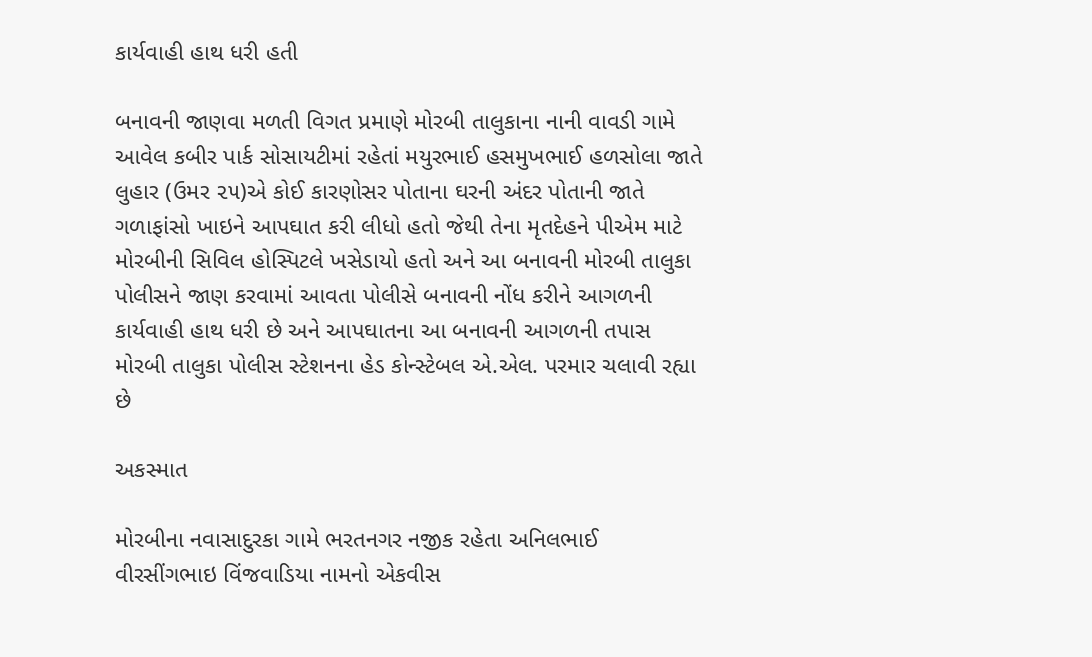કાર્યવાહી હાથ ધરી હતી

બનાવની જાણવા મળતી વિગત પ્રમાણે મોરબી તાલુકાના નાની વાવડી ગામે આવેલ કબીર પાર્ક સોસાયટીમાં રહેતાં મયુરભાઈ હસમુખભાઈ હળસોલા જાતે લુહાર (ઉમર ૨૫)એ કોઈ કારણોસર પોતાના ઘરની અંદર પોતાની જાતે ગળાફાંસો ખાઇને આપઘાત કરી લીધો હતો જેથી તેના મૃતદેહને પીએમ માટે મોરબીની સિવિલ હોસ્પિટલે ખસેડાયો હતો અને આ બનાવની મોરબી તાલુકા પોલીસને જાણ કરવામાં આવતા પોલીસે બનાવની નોંધ કરીને આગળની કાર્યવાહી હાથ ધરી છે અને આપઘાતના આ બનાવની આગળની તપાસ મોરબી તાલુકા પોલીસ સ્ટેશનના હેડ કોન્સ્ટેબલ એ.એલ. પરમાર ચલાવી રહ્યા છે

અકસ્માત

મોરબીના નવાસાદુરકા ગામે ભરતનગર નજીક રહેતા અનિલભાઈ વીરસીંગભાઇ વિંજવાડિયા નામનો એકવીસ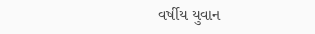વર્ષીય યુવાન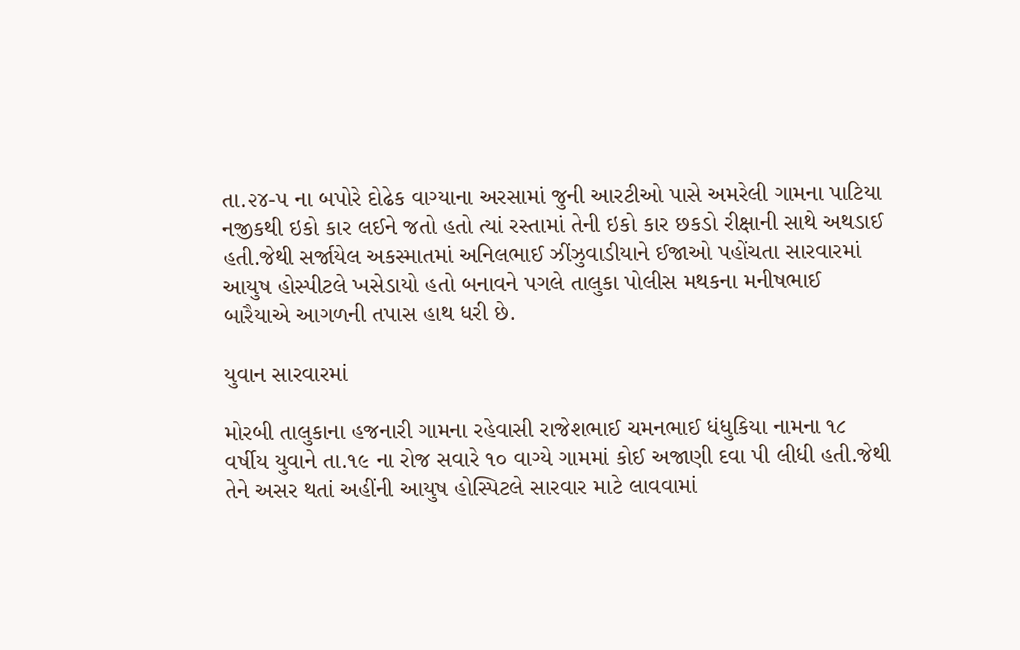તા.૨૪-૫ ના બપોરે દોઢેક વાગ્યાના અરસામાં જુની આરટીઓ પાસે અમરેલી ગામના પાટિયા નજીકથી ઇકો કાર લઈને જતો હતો ત્યાં રસ્તામાં તેની ઇકો કાર છકડો રીક્ષાની સાથે અથડાઈ હતી.જેથી સર્જાયેલ અકસ્માતમાં અનિલભાઈ ઝીંઝુવાડીયાને ઈજાઓ પહોંચતા સારવારમાં આયુષ હોસ્પીટલે ખસેડાયો હતો બનાવને પગલે તાલુકા પોલીસ મથકના મનીષભાઈ બારૈયાએ આગળની તપાસ હાથ ધરી છે.

યુવાન સારવારમાં

મોરબી તાલુકાના હજનારી ગામના રહેવાસી રાજેશભાઈ ચમનભાઈ ધંધુકિયા નામના ૧૮ વર્ષીય યુવાને તા.૧૯ ના રોજ સવારે ૧૦ વાગ્યે ગામમાં કોઈ અજાણી દવા પી લીધી હતી.જેથી તેને અસર થતાં અહીંની આયુષ હોસ્પિટલે સારવાર માટે લાવવામાં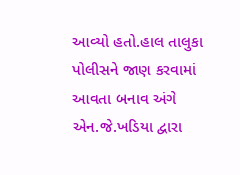આવ્યો હતો.હાલ તાલુકા પોલીસને જાણ કરવામાં આવતા બનાવ અંગે એન.જે.ખડિયા દ્વારા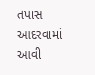તપાસ આદરવામાં આવી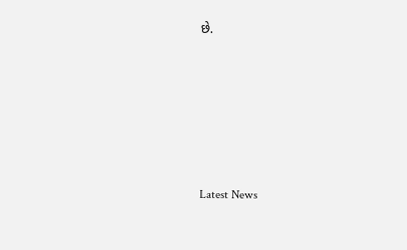છે.






Latest News